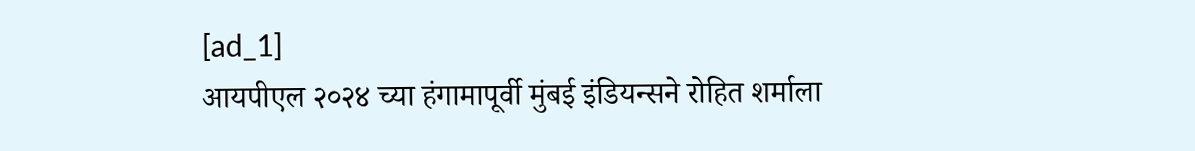[ad_1]
आयपीएल २०२४ च्या हंगामापूर्वी मुंबई इंडियन्सने रोहित शर्माला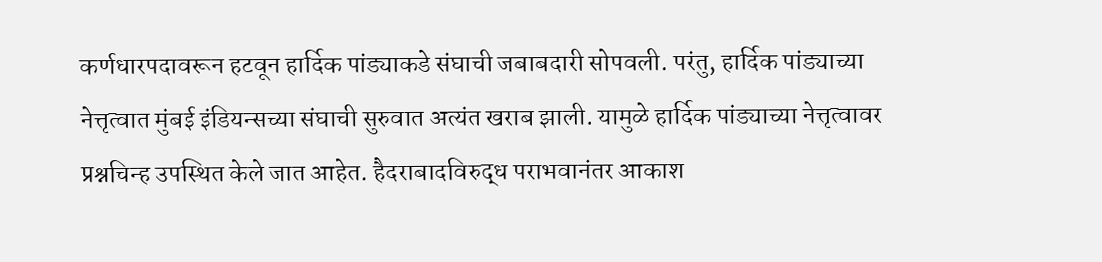कर्णधारपदावरून हटवून हार्दिक पांड्याकडे संघाची जबाबदारी सोपवली. परंतु, हार्दिक पांड्याच्या नेत्तृत्वात मुंबई इंडियन्सच्या संघाची सुरुवात अत्यंत खराब झाली. यामुळे हार्दिक पांड्याच्या नेत्तृत्वावर प्रश्नचिन्ह उपस्थित केले जात आहेत. हैदराबादविरुद्ध पराभवानंतर आकाश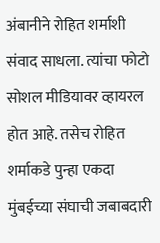अंबानीने रोहित शर्माशी संवाद साधला. त्यांचा फोटो सोशल मीडियावर व्हायरल होत आहे. तसेच रोहित शर्माकडे पुन्हा एकदा मुंबईच्या संघाची जबाबदारी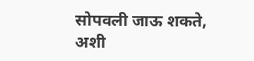सोपवली जाऊ शकते, अशी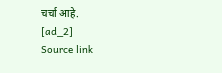चर्चा आहे.
[ad_2]
Source link